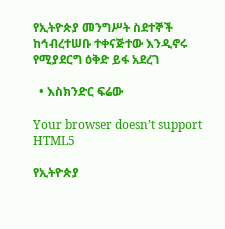የኢትዮጵያ መንግሥት ስደተኞች ከኅብረተሠቡ ተቀናጅተው እንዲኖሩ የሚያደርግ ዕቅድ ይፋ አደረገ

  • እስክንድር ፍሬው

Your browser doesn’t support HTML5

የኢትዮጵያ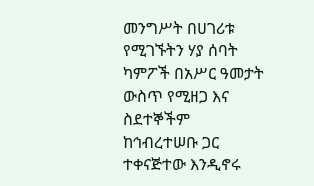መንግሥት በሀገሪቱ የሚገኙትን ሃያ ሰባት ካምፖች በአሥር ዓመታት ውስጥ የሚዘጋ እና ስደተኞችም ከኅብረተሠቡ ጋር ተቀናጅተው እንዲኖሩ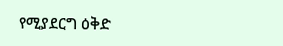የሚያደርግ ዕቅድ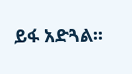ይፋ አድጓል፡፡